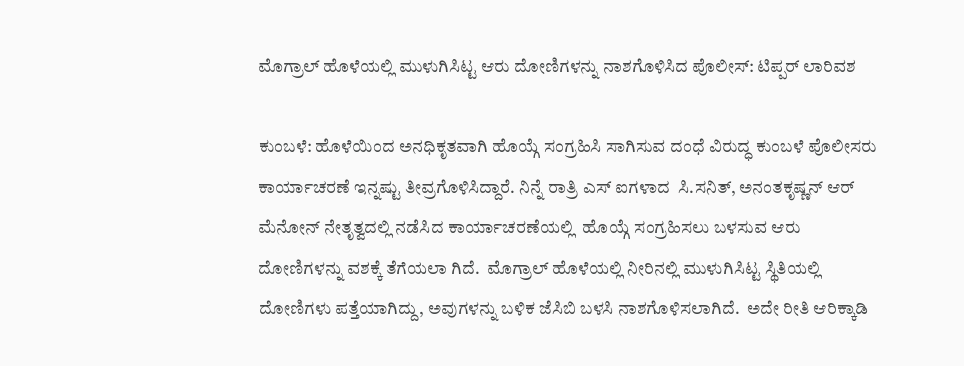ಮೊಗ್ರಾಲ್ ಹೊಳೆಯಲ್ಲಿ ಮುಳುಗಿಸಿಟ್ಟ ಆರು ದೋಣಿಗಳನ್ನು ನಾಶಗೊಳಿಸಿದ ಪೊಲೀಸ್: ಟಿಪ್ಪರ್ ಲಾರಿವಶ

ಕುಂಬಳೆ: ಹೊಳೆಯಿಂದ ಅನಧಿಕೃತವಾಗಿ ಹೊಯ್ಗೆ ಸಂಗ್ರಹಿಸಿ ಸಾಗಿಸುವ ದಂಧೆ ವಿರುದ್ಧ ಕುಂಬಳೆ ಪೊಲೀಸರು ಕಾರ್ಯಾಚರಣೆ ಇನ್ನಷ್ಟು ತೀವ್ರಗೊಳಿಸಿದ್ದಾರೆ. ನಿನ್ನೆ ರಾತ್ರಿ ಎಸ್ ಐಗಳಾದ  ಸಿ.ಸನಿತ್, ಅನಂತಕೃಷ್ಣನ್ ಆರ್ ಮೆನೋನ್ ನೇತೃತ್ವದಲ್ಲಿ ನಡೆಸಿದ ಕಾರ್ಯಾಚರಣೆಯಲ್ಲಿ  ಹೊಯ್ಗೆ ಸಂಗ್ರಹಿಸಲು ಬಳಸುವ ಆರು ದೋಣಿಗಳನ್ನು ವಶಕ್ಕೆ ತೆಗೆಯಲಾ ಗಿದೆ.  ಮೊಗ್ರಾಲ್ ಹೊಳೆಯಲ್ಲಿ ನೀರಿನಲ್ಲಿ ಮುಳುಗಿಸಿಟ್ಟ ಸ್ಥಿತಿಯಲ್ಲಿ ದೋಣಿಗಳು ಪತ್ತೆಯಾಗಿದ್ದು, ಅವುಗಳನ್ನು ಬಳಿಕ ಜೆಸಿಬಿ ಬಳಸಿ ನಾಶಗೊಳಿಸಲಾಗಿದೆ.  ಅದೇ ರೀತಿ ಆರಿಕ್ಕಾಡಿ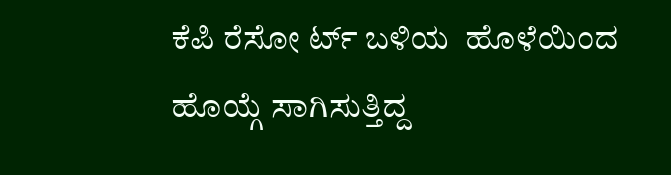ಕೆಪಿ ರೆಸೋ ರ್ಟ್ ಬಳಿಯ  ಹೊಳೆಯಿಂದ ಹೊಯ್ಗೆ ಸಾಗಿಸುತ್ತಿದ್ದ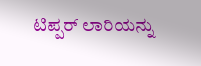ಟಿಪ್ಪರ್ ಲಾರಿಯನ್ನು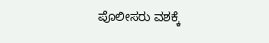ಪೊಲೀಸರು ವಶಕ್ಕೆ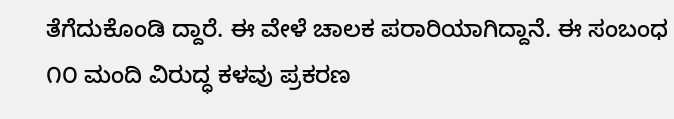ತೆಗೆದುಕೊಂಡಿ ದ್ದಾರೆ. ಈ ವೇಳೆ ಚಾಲಕ ಪರಾರಿಯಾಗಿದ್ದಾನೆ. ಈ ಸಂಬಂಧ  ೧೦ ಮಂದಿ ವಿರುದ್ಧ ಕಳವು ಪ್ರಕರಣ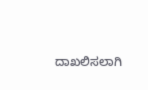ದಾಖಲಿಸಲಾಗಿ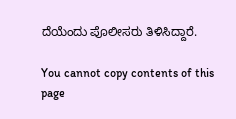ದೆಯೆಂದು ಪೊಲೀಸರು ತಿಳಿಸಿದ್ದಾರೆ.

You cannot copy contents of this page